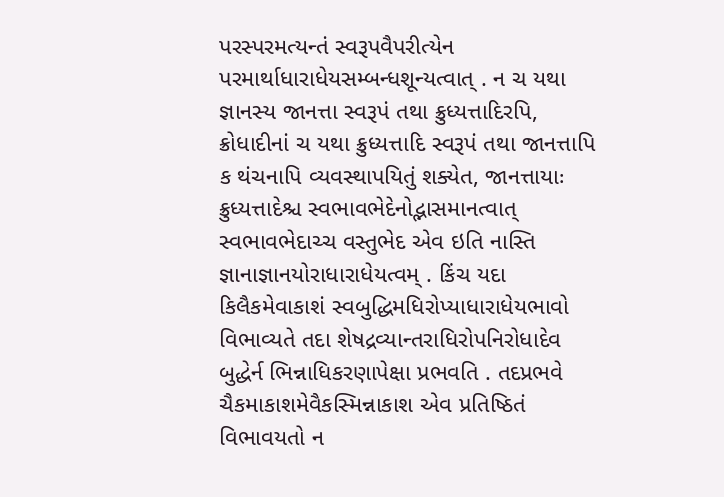પરસ્પરમત્યન્તં સ્વરૂપવૈપરીત્યેન પરમાર્થાધારાધેયસમ્બન્ધશૂન્યત્વાત્ . ન ચ યથા જ્ઞાનસ્ય જાનત્તા સ્વરૂપં તથા ક્રુધ્યત્તાદિરપિ, ક્રોધાદીનાં ચ યથા ક્રુધ્યત્તાદિ સ્વરૂપં તથા જાનત્તાપિ ક થંચનાપિ વ્યવસ્થાપયિતું શક્યેત, જાનત્તાયાઃ ક્રુધ્યત્તાદેશ્ચ સ્વભાવભેદેનોદ્ભાસમાનત્વાત્ સ્વભાવભેદાચ્ચ વસ્તુભેદ એવ ઇતિ નાસ્તિ જ્ઞાનાજ્ઞાનયોરાધારાધેયત્વમ્ . કિંચ યદા કિલૈકમેવાકાશં સ્વબુદ્ધિમધિરોપ્યાધારાધેયભાવો વિભાવ્યતે તદા શેષદ્રવ્યાન્તરાધિરોપનિરોધાદેવ બુદ્ધેર્ન ભિન્નાધિકરણાપેક્ષા પ્રભવતિ . તદપ્રભવે ચૈકમાકાશમેવૈકસ્મિન્નાકાશ એવ પ્રતિષ્ઠિતં વિભાવયતો ન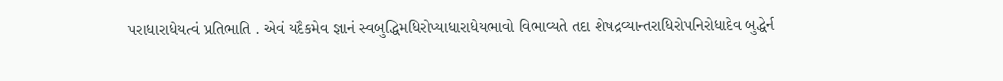પરાધારાધેયત્વં પ્રતિભાતિ . એવં યદૈકમેવ જ્ઞાનં સ્વબુદ્ધિમધિરોપ્યાધારાધેયભાવો વિભાવ્યતે તદા શેષદ્રવ્યાન્તરાધિરોપનિરોધાદેવ બુદ્ધેર્ન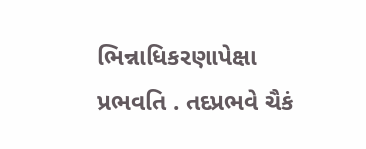ભિન્નાધિકરણાપેક્ષા પ્રભવતિ . તદપ્રભવે ચૈકં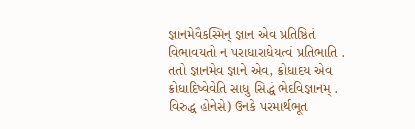જ્ઞાનમેવૈકસ્મિન્ જ્ઞાન એવ પ્રતિષ્ઠિતં વિભાવયતો ન પરાધારાધેયત્વં પ્રતિભાતિ . તતો જ્ઞાનમેવ જ્ઞાને એવ, ક્રોધાદય એવ ક્રોધાદિષ્વેવેતિ સાધુ સિદ્ધં ભેદવિજ્ઞાનમ્ . વિરુદ્ધ હોનેસે) ઉનકે પરમાર્થભૂત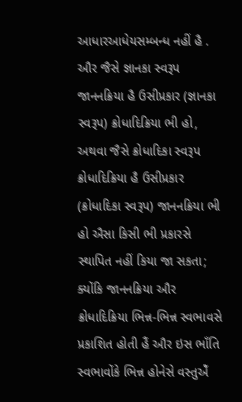આધારઆધેયસમ્બન્ધ નહીં હૈ . ઔર જૈસે જ્ઞાનકા સ્વરૂપ જાનનક્રિયા હૈ ઉસીપ્રકાર (જ્ઞાનકા સ્વરૂપ) ક્રોધાદિક્રિયા ભી હો, અથવા જૈસે ક્રોધાદિકા સ્વરૂપ ક્રોધાદિક્રિયા હૈ ઉસીપ્રકાર (ક્રોધાદિકા સ્વરૂપ) જાનનક્રિયા ભી હો ઐસા કિસી ભી પ્રકારસે સ્થાપિત નહીં કિયા જા સકતા; ક્યોંકિ જાનનક્રિયા ઔર ક્રોધાદિક્રિયા ભિન્ન-ભિન્ન સ્વભાવસે પ્રકાશિત હોતી હૈં ઔર ઇસ ભાઁતિ સ્વભાવોંકે ભિન્ન હોનેસે વસ્તુએઁ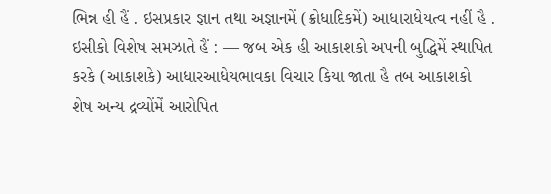ભિન્ન હી હૈં . ઇસપ્રકાર જ્ઞાન તથા અજ્ઞાનમેં (ક્રોધાદિકમેં) આધારાધેયત્વ નહીં હૈ .
ઇસીકો વિશેષ સમઝાતે હૈં : — જબ એક હી આકાશકો અપની બુદ્ધિમેં સ્થાપિત કરકે (આકાશકે) આધારઆધેયભાવકા વિચાર કિયા જાતા હૈ તબ આકાશકો શેષ અન્ય દ્રવ્યોંમેં આરોપિત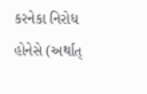કરનેકા નિરોધ હોનેસે (અર્થાત્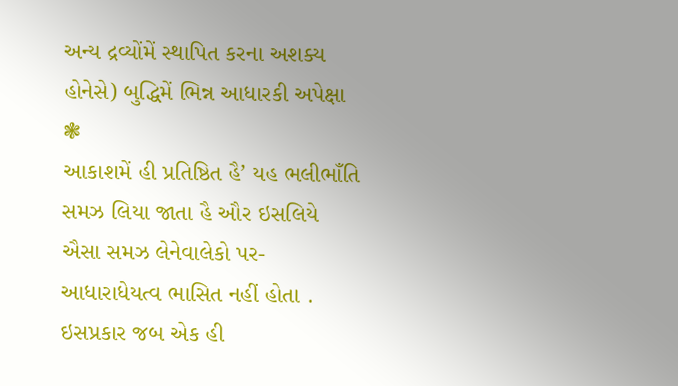અન્ય દ્રવ્યોંમેં સ્થાપિત કરના અશક્ય હોનેસે) બુદ્ધિમેં ભિન્ન આધારકી અપેક્ષા ❃
આકાશમેં હી પ્રતિષ્ઠિત હૈ’ યહ ભલીભાઁતિ સમઝ લિયા જાતા હૈ ઔર ઇસલિયે ઐસા સમઝ લેનેવાલેકો પર-આધારાધેયત્વ ભાસિત નહીં હોતા . ઇસપ્રકાર જબ એક હી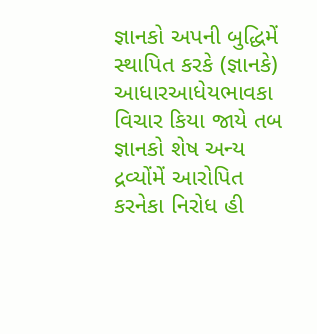જ્ઞાનકો અપની બુદ્ધિમેં સ્થાપિત કરકે (જ્ઞાનકે) આધારઆધેયભાવકા વિચાર કિયા જાયે તબ જ્ઞાનકો શેષ અન્ય દ્રવ્યોંમેં આરોપિત કરનેકા નિરોધ હી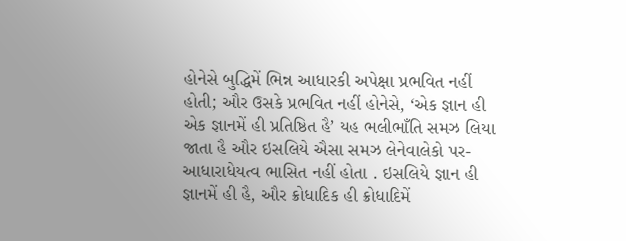હોનેસે બુદ્ધિમેં ભિન્ન આધારકી અપેક્ષા પ્રભવિત નહીં હોતી; ઔર ઉસકે પ્રભવિત નહીં હોનેસે, ‘એક જ્ઞાન હી એક જ્ઞાનમેં હી પ્રતિષ્ઠિત હૈ’ યહ ભલીભાઁતિ સમઝ લિયા જાતા હૈ ઔર ઇસલિયે ઐસા સમઝ લેનેવાલેકો પર-આધારાધેયત્વ ભાસિત નહીં હોતા . ઇસલિયે જ્ઞાન હી જ્ઞાનમેં હી હૈ, ઔર ક્રોધાદિક હી ક્રોધાદિમેં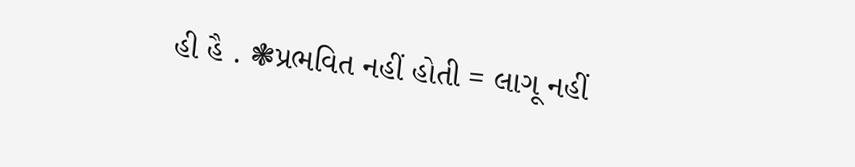હી હૈ . ❃પ્રભવિત નહીં હોતી = લાગૂ નહીં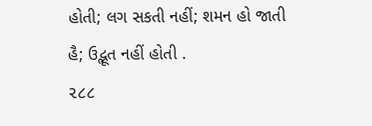હોતી; લગ સકતી નહીં; શમન હો જાતી હૈ; ઉદ્ભૂત નહીં હોતી .
૨૮૮